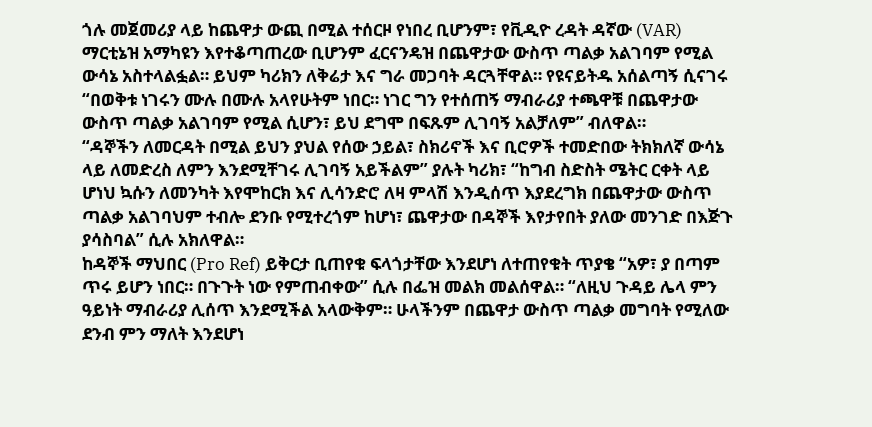ጎሉ መጀመሪያ ላይ ከጨዋታ ውጪ በሚል ተሰርዞ የነበረ ቢሆንም፣ የቪዲዮ ረዳት ዳኛው (VAR) ማርቲኔዝ አማካዩን እየተቆጣጠረው ቢሆንም ፈርናንዴዝ በጨዋታው ውስጥ ጣልቃ አልገባም የሚል ውሳኔ አስተላልፏል። ይህም ካሪክን ለቅሬታ እና ግራ መጋባት ዳርጓቸዋል። የዩናይትዱ አሰልጣኝ ሲናገሩ “በወቅቱ ነገሩን ሙሉ በሙሉ አላየሁትም ነበር። ነገር ግን የተሰጠኝ ማብራሪያ ተጫዋቹ በጨዋታው ውስጥ ጣልቃ አልገባም የሚል ሲሆን፣ ይህ ደግሞ በፍጹም ሊገባኝ አልቻለም” ብለዋል።
“ዳኞችን ለመርዳት በሚል ይህን ያህል የሰው ኃይል፣ ስክሪኖች እና ቢሮዎች ተመድበው ትክክለኛ ውሳኔ ላይ ለመድረስ ለምን እንደሚቸገሩ ሊገባኝ አይችልም” ያሉት ካሪክ፣ “ከግብ ስድስት ሜትር ርቀት ላይ ሆነህ ኳሱን ለመንካት እየሞከርክ እና ሊሳንድሮ ለዛ ምላሽ እንዲሰጥ እያደረግክ በጨዋታው ውስጥ ጣልቃ አልገባህም ተብሎ ደንቡ የሚተረጎም ከሆነ፣ ጨዋታው በዳኞች እየታየበት ያለው መንገድ በእጅጉ ያሳስባል” ሲሉ አክለዋል።
ከዳኞች ማህበር (Pro Ref) ይቅርታ ቢጠየቁ ፍላጎታቸው እንደሆነ ለተጠየቁት ጥያቄ “አዎ፣ ያ በጣም ጥሩ ይሆን ነበር። በጉጉት ነው የምጠብቀው” ሲሉ በፌዝ መልክ መልሰዋል። “ለዚህ ጉዳይ ሌላ ምን ዓይነት ማብራሪያ ሊሰጥ እንደሚችል አላውቅም። ሁላችንም በጨዋታ ውስጥ ጣልቃ መግባት የሚለው ደንብ ምን ማለት እንደሆነ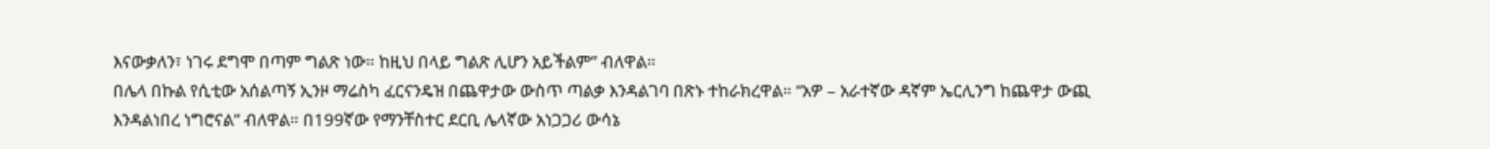እናውቃለን፣ ነገሩ ደግሞ በጣም ግልጽ ነው። ከዚህ በላይ ግልጽ ሊሆን አይችልም” ብለዋል።
በሌላ በኩል የሲቲው አሰልጣኝ ኢንዞ ማሬስካ ፈርናንዴዝ በጨዋታው ውስጥ ጣልቃ እንዳልገባ በጽኑ ተከራክረዋል። “አዎ – አራተኛው ዳኛም ኤርሊንግ ከጨዋታ ውጪ እንዳልነበረ ነግሮናል” ብለዋል። በ199ኛው የማንቸስተር ደርቢ ሌላኛው አነጋጋሪ ውሳኔ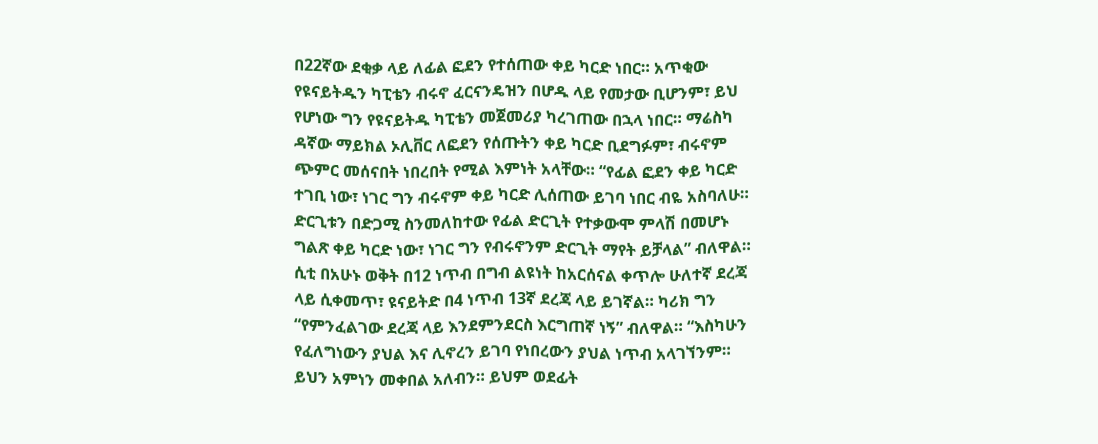በ22ኛው ደቂቃ ላይ ለፊል ፎደን የተሰጠው ቀይ ካርድ ነበር። አጥቂው የዩናይትዱን ካፒቴን ብሩኖ ፈርናንዴዝን በሆዱ ላይ የመታው ቢሆንም፣ ይህ የሆነው ግን የዩናይትዱ ካፒቴን መጀመሪያ ካረገጠው በኋላ ነበር። ማሬስካ ዳኛው ማይክል ኦሊቨር ለፎደን የሰጡትን ቀይ ካርድ ቢደግፉም፣ ብሩኖም ጭምር መሰናበት ነበረበት የሚል እምነት አላቸው። “የፊል ፎደን ቀይ ካርድ ተገቢ ነው፣ ነገር ግን ብሩኖም ቀይ ካርድ ሊሰጠው ይገባ ነበር ብዬ አስባለሁ። ድርጊቱን በድጋሚ ስንመለከተው የፊል ድርጊት የተቃውሞ ምላሽ በመሆኑ ግልጽ ቀይ ካርድ ነው፣ ነገር ግን የብሩኖንም ድርጊት ማየት ይቻላል” ብለዋል።
ሲቲ በአሁኑ ወቅት በ12 ነጥብ በግብ ልዩነት ከአርሰናል ቀጥሎ ሁለተኛ ደረጃ ላይ ሲቀመጥ፣ ዩናይትድ በ4 ነጥብ 13ኛ ደረጃ ላይ ይገኛል። ካሪክ ግን “የምንፈልገው ደረጃ ላይ እንደምንደርስ እርግጠኛ ነኝ” ብለዋል። “እስካሁን የፈለግነውን ያህል እና ሊኖረን ይገባ የነበረውን ያህል ነጥብ አላገኘንም። ይህን አምነን መቀበል አለብን። ይህም ወደፊት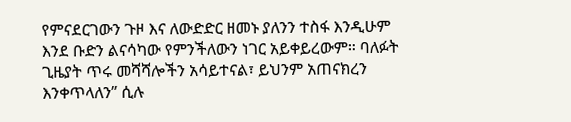የምናደርገውን ጉዞ እና ለውድድር ዘመኑ ያለንን ተስፋ እንዲሁም እንደ ቡድን ልናሳካው የምንችለውን ነገር አይቀይረውም። ባለፉት ጊዜያት ጥሩ መሻሻሎችን አሳይተናል፣ ይህንም አጠናክረን እንቀጥላለን” ሲሉ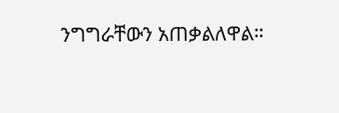ንግግራቸውን አጠቃልለዋል።